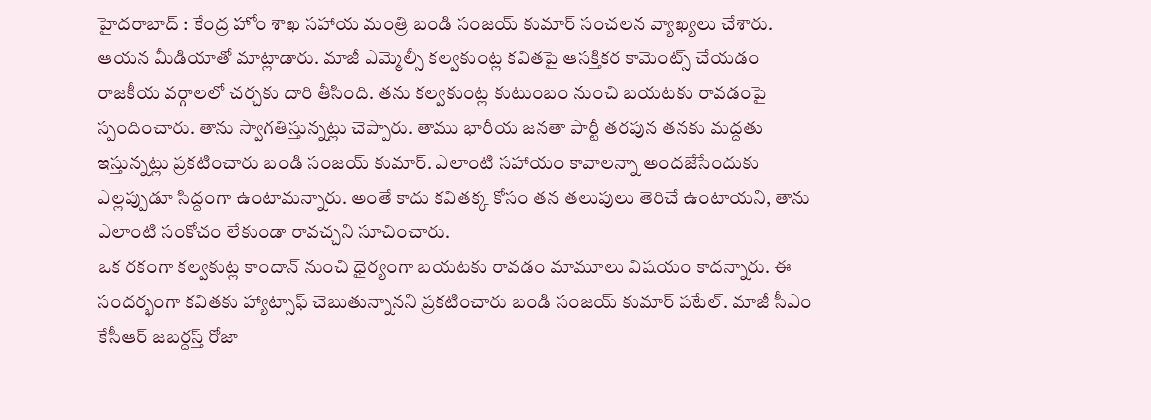హైదరాబాద్ : కేంద్ర హోం శాఖ సహాయ మంత్రి బండి సంజయ్ కుమార్ సంచలన వ్యాఖ్యలు చేశారు. ఆయన మీడియాతో మాట్లాడారు. మాజీ ఎమ్మెల్సీ కల్వకుంట్ల కవితపై ఆసక్తికర కామెంట్స్ చేయడం రాజకీయ వర్గాలలో చర్చకు దారి తీసింది. తను కల్వకుంట్ల కుటుంబం నుంచి బయటకు రావడంపై స్పందించారు. తాను స్వాగతిస్తున్నట్లు చెప్పారు. తాము భారీయ జనతా పార్టీ తరపున తనకు మద్దతు ఇస్తున్నట్లు ప్రకటించారు బండి సంజయ్ కుమార్. ఎలాంటి సహాయం కావాలన్నా అందజేసేందుకు ఎల్లప్పుడూ సిద్దంగా ఉంటామన్నారు. అంతే కాదు కవితక్క కోసం తన తలుపులు తెరిచే ఉంటాయని, తాను ఎలాంటి సంకోచం లేకుండా రావచ్చని సూచించారు.
ఒక రకంగా కల్వకుట్ల కాందాన్ నుంచి ధైర్యంగా బయటకు రావడం మామూలు విషయం కాదన్నారు. ఈ సందర్భంగా కవితకు హ్యాట్సాఫ్ చెబుతున్నానని ప్రకటించారు బండి సంజయ్ కుమార్ పటేల్. మాజీ సీఎం కేసీఆర్ జబర్దస్త్ రోజా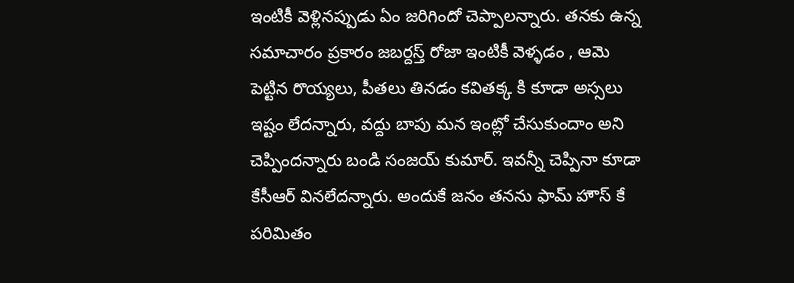ఇంటికీ వెళ్లినప్పుడు ఏం జరిగిందో చెప్పాలన్నారు. తనకు ఉన్న సమాచారం ప్రకారం జబర్దస్త్ రోజా ఇంటికీ వెళ్ళడం , ఆమె పెట్టిన రొయ్యలు, పీతలు తినడం కవితక్క కి కూడా అస్సలు ఇష్టం లేదన్నారు, వద్దు బాపు మన ఇంట్లో చేసుకుందాం అని చెప్పిందన్నారు బండి సంజయ్ కుమార్. ఇవన్నీ చెప్పినా కూడా కేసీఆర్ వినలేదన్నారు. అందుకే జనం తనను ఫామ్ హౌస్ కే పరిమితం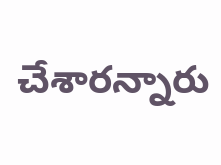చేశారన్నారు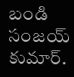బండి సంజయ్ కుమార్.